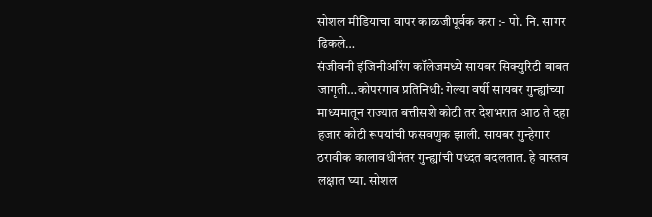सोशल मीडियाचा वापर काळजीपूर्वक करा :- पो. नि. सागर ढिकले…
संजीवनी इंजिनीअरिंग कॉलेजमध्ये सायबर सिक्युरिटी बाबत जागृती…कोपरगाव प्रतिनिधी: गेल्या वर्षी सायबर गुन्ह्यांच्या माध्यमातून राज्यात बत्तीसशे कोटी तर देशभरात आठ ते दहा हजार कोटी रूपयांची फसवणुक झाली. सायबर गुन्हेगार ठरावीक कालावधीनंतर गुन्ह्यांची पध्दत बदलतात. हे वास्तव लक्षात घ्या. सोशल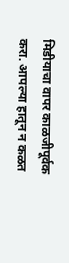मिडीयाचा वापर काळजीपूर्वक करा. आपल्या हातून न कळत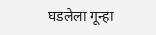घडलेला गून्हा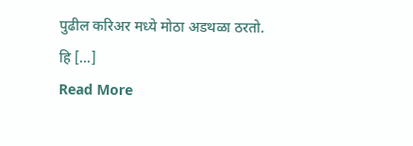पुढील करिअर मध्ये मोठा अडथळा ठरतो. हि […]
Read More